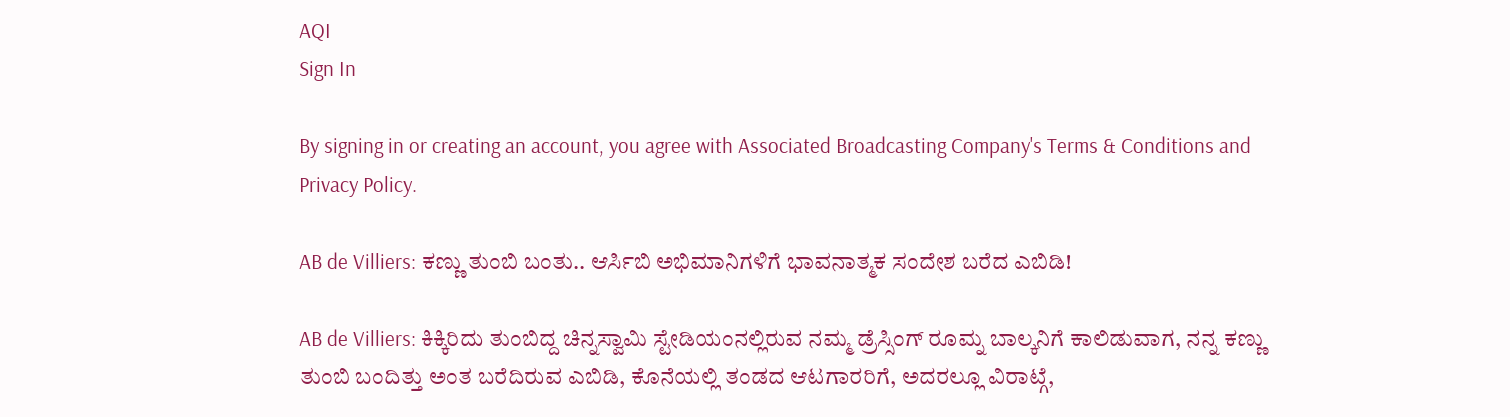AQI
Sign In

By signing in or creating an account, you agree with Associated Broadcasting Company's Terms & Conditions and Privacy Policy.

AB de Villiers: ಕಣ್ಣು ತುಂಬಿ ಬಂತು.. ಆರ್ಸಿಬಿ ಅಭಿಮಾನಿಗಳಿಗೆ ಭಾವನಾತ್ಮಕ ಸಂದೇಶ ಬರೆದ ಎಬಿಡಿ!

AB de Villiers: ಕಿಕ್ಕಿರಿದು ತುಂಬಿದ್ದ ಚಿನ್ನಸ್ವಾಮಿ ಸ್ಟೇಡಿಯಂನಲ್ಲಿರುವ ನಮ್ಮ ಡ್ರೆಸ್ಸಿಂಗ್ ರೂಮ್ನ ಬಾಲ್ಕನಿಗೆ ಕಾಲಿಡುವಾಗ, ನನ್ನ ಕಣ್ಣು ತುಂಬಿ ಬಂದಿತ್ತು ಅಂತ ಬರೆದಿರುವ ಎಬಿಡಿ, ಕೊನೆಯಲ್ಲಿ ತಂಡದ ಆಟಗಾರರಿಗೆ, ಅದರಲ್ಲೂ ವಿರಾಟ್ಗೆ,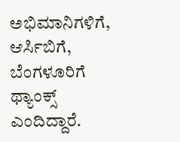ಅಭಿಮಾನಿಗಳಿಗೆ, ಆರ್ಸಿಬಿಗೆ, ಬೆಂಗಳೂರಿಗೆ ಥ್ಯಾಂಕ್ಸ್ ಎಂದಿದ್ದಾರೆ.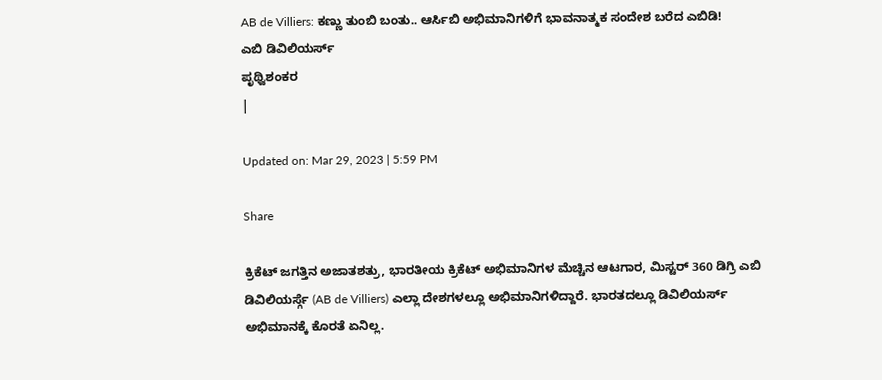AB de Villiers: ಕಣ್ಣು ತುಂಬಿ ಬಂತು.. ಆರ್ಸಿಬಿ ಅಭಿಮಾನಿಗಳಿಗೆ ಭಾವನಾತ್ಮಕ ಸಂದೇಶ ಬರೆದ ಎಬಿಡಿ!
ಎಬಿ ಡಿವಿಲಿಯರ್ಸ್
ಪೃಥ್ವಿಶಂಕರ
|

Updated on: Mar 29, 2023 | 5:59 PM

Share

ಕ್ರಿಕೆಟ್ ಜಗತ್ತಿನ ಅಜಾತಶತ್ರು, ಭಾರತೀಯ ಕ್ರಿಕೆಟ್ ಅಭಿಮಾನಿಗಳ ಮೆಚ್ಚಿನ ಆಟಗಾರ, ಮಿಸ್ಟರ್ 360 ಡಿಗ್ರಿ ಎಬಿ ಡಿವಿಲಿಯರ್ಸ್ಗೆ (AB de Villiers) ಎಲ್ಲಾ ದೇಶಗಳಲ್ಲೂ ಅಭಿಮಾನಿಗಳಿದ್ದಾರೆ. ಭಾರತದಲ್ಲೂ ಡಿವಿಲಿಯರ್ಸ್ ಅಭಿಮಾನಕ್ಕೆ ಕೊರತೆ ಏನಿಲ್ಲ.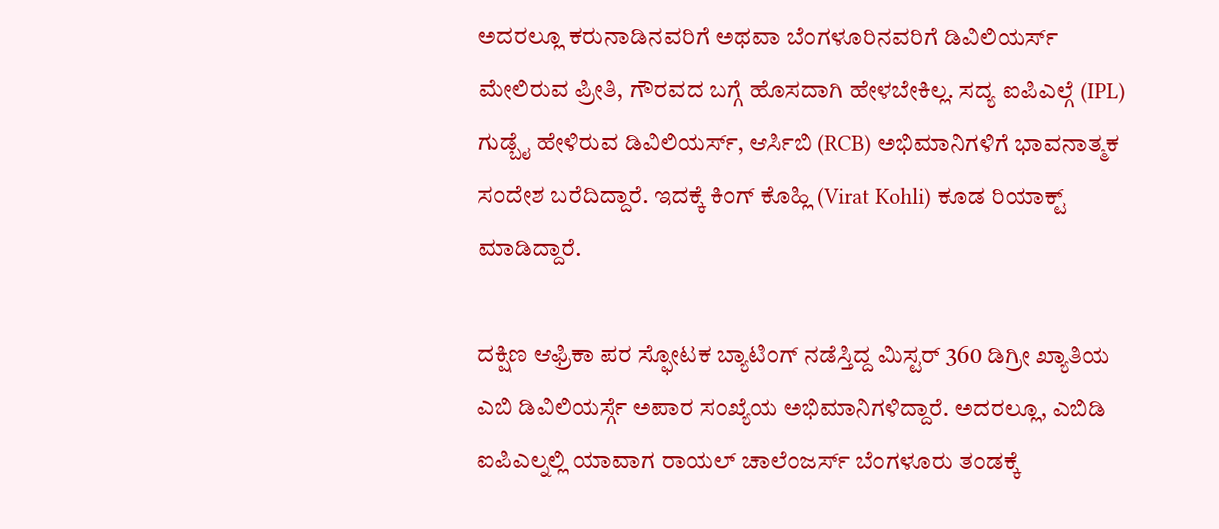ಅದರಲ್ಲೂ ಕರುನಾಡಿನವರಿಗೆ ಅಥವಾ ಬೆಂಗಳೂರಿನವರಿಗೆ ಡಿವಿಲಿಯರ್ಸ್ ಮೇಲಿರುವ ಪ್ರೀತಿ, ಗೌರವದ ಬಗ್ಗೆ ಹೊಸದಾಗಿ ಹೇಳಬೇಕಿಲ್ಲ. ಸದ್ಯ ಐಪಿಎಲ್ಗೆ (IPL) ಗುಡ್ಬೈ ಹೇಳಿರುವ ಡಿವಿಲಿಯರ್ಸ್, ಆರ್ಸಿಬಿ (RCB) ಅಭಿಮಾನಿಗಳಿಗೆ ಭಾವನಾತ್ಮಕ ಸಂದೇಶ ಬರೆದಿದ್ದಾರೆ. ಇದಕ್ಕೆ ಕಿಂಗ್ ಕೊಹ್ಲಿ (Virat Kohli) ಕೂಡ ರಿಯಾಕ್ಟ್ ಮಾಡಿದ್ದಾರೆ.

ದಕ್ಷಿಣ ಆಫ್ರಿಕಾ ಪರ ಸ್ಫೋಟಕ ಬ್ಯಾಟಿಂಗ್ ನಡೆಸ್ತಿದ್ದ ಮಿಸ್ಟರ್ 360 ಡಿಗ್ರೀ ಖ್ಯಾತಿಯ ಎಬಿ ಡಿವಿಲಿಯರ್ಸ್ಗೆ ಅಪಾರ ಸಂಖ್ಯೆಯ ಅಭಿಮಾನಿಗಳಿದ್ದಾರೆ. ಅದರಲ್ಲೂ, ಎಬಿಡಿ ಐಪಿಎಲ್ನಲ್ಲಿ ಯಾವಾಗ ರಾಯಲ್ ಚಾಲೆಂಜರ್ಸ್ ಬೆಂಗಳೂರು ತಂಡಕ್ಕೆ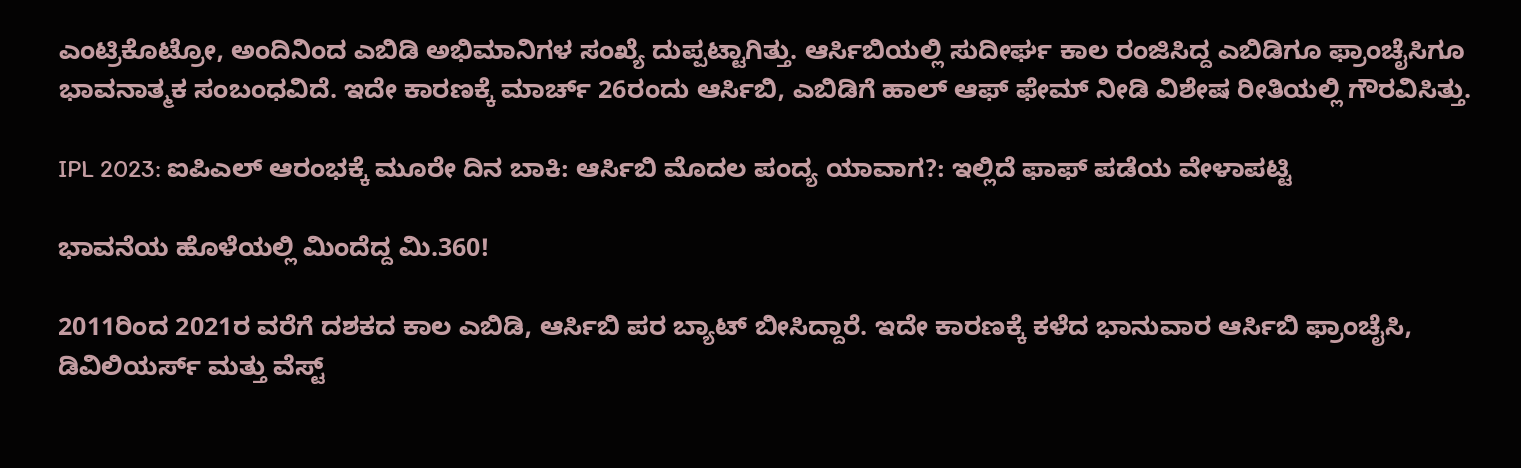ಎಂಟ್ರಿಕೊಟ್ರೋ, ಅಂದಿನಿಂದ ಎಬಿಡಿ ಅಭಿಮಾನಿಗಳ ಸಂಖ್ಯೆ ದುಪ್ಪಟ್ಟಾಗಿತ್ತು. ಆರ್ಸಿಬಿಯಲ್ಲಿ ಸುದೀರ್ಘ ಕಾಲ ರಂಜಿಸಿದ್ದ ಎಬಿಡಿಗೂ ಫ್ರಾಂಚೈಸಿಗೂ ಭಾವನಾತ್ಮಕ ಸಂಬಂಧವಿದೆ. ಇದೇ ಕಾರಣಕ್ಕೆ ಮಾರ್ಚ್ 26ರಂದು ಆರ್ಸಿಬಿ, ಎಬಿಡಿಗೆ ಹಾಲ್ ಆಫ್ ಫೇಮ್ ನೀಡಿ ವಿಶೇಷ ರೀತಿಯಲ್ಲಿ ಗೌರವಿಸಿತ್ತು.

IPL 2023: ಐಪಿಎಲ್ ಆರಂಭಕ್ಕೆ ಮೂರೇ ದಿನ ಬಾಕಿ: ಆರ್ಸಿಬಿ ಮೊದಲ ಪಂದ್ಯ ಯಾವಾಗ?: ಇಲ್ಲಿದೆ ಫಾಫ್ ಪಡೆಯ ವೇಳಾಪಟ್ಟಿ

ಭಾವನೆಯ ಹೊಳೆಯಲ್ಲಿ ಮಿಂದೆದ್ದ ಮಿ.360!

2011ರಿಂದ 2021ರ ವರೆಗೆ ದಶಕದ ಕಾಲ ಎಬಿಡಿ, ಆರ್ಸಿಬಿ ಪರ ಬ್ಯಾಟ್ ಬೀಸಿದ್ದಾರೆ. ಇದೇ ಕಾರಣಕ್ಕೆ ಕಳೆದ ಭಾನುವಾರ ಆರ್ಸಿಬಿ ಫ್ರಾಂಚೈಸಿ, ಡಿವಿಲಿಯರ್ಸ್ ಮತ್ತು ವೆಸ್ಟ್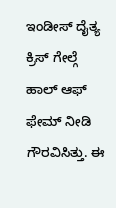ಇಂಡೀಸ್ ದೈತ್ಯ ಕ್ರಿಸ್ ಗೇಲ್ಗೆ ಹಾಲ್ ಆಫ್ ಫೇಮ್ ನೀಡಿ ಗೌರವಿಸಿತ್ತು. ಈ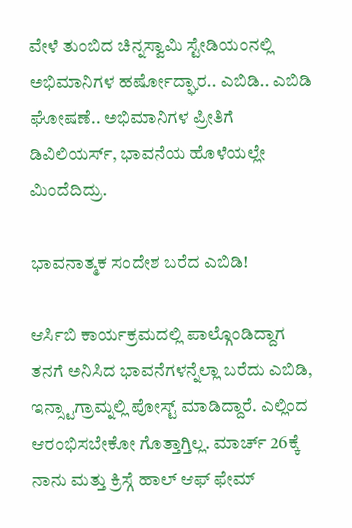ವೇಳೆ ತುಂಬಿದ ಚಿನ್ನಸ್ವಾಮಿ ಸ್ಟೇಡಿಯಂನಲ್ಲಿ ಅಭಿಮಾನಿಗಳ ಹರ್ಷೋದ್ಘಾರ.. ಎಬಿಡಿ.. ಎಬಿಡಿ ಘೋಷಣೆ.. ಅಭಿಮಾನಿಗಳ ಪ್ರೀತಿಗೆ ಡಿವಿಲಿಯರ್ಸ್, ಭಾವನೆಯ ಹೊಳೆಯಲ್ಲೇ ಮಿಂದೆದಿದ್ರು.

ಭಾವನಾತ್ಮಕ ಸಂದೇಶ ಬರೆದ ಎಬಿಡಿ!

ಆರ್ಸಿಬಿ ಕಾರ್ಯಕ್ರಮದಲ್ಲಿ ಪಾಲ್ಗೊಂಡಿದ್ದಾಗ ತನಗೆ ಅನಿಸಿದ ಭಾವನೆಗಳನ್ನೆಲ್ಲಾ ಬರೆದು ಎಬಿಡಿ, ಇನ್ಸ್ಟಾಗ್ರಾಮ್ನಲ್ಲಿ ಪೋಸ್ಟ್ ಮಾಡಿದ್ದಾರೆ. ಎಲ್ಲಿಂದ ಆರಂಭಿಸಬೇಕೋ ಗೊತ್ತಾಗ್ತಿಲ್ಲ. ಮಾರ್ಚ್ 26ಕ್ಕೆ ನಾನು ಮತ್ತು ಕ್ರಿಸ್ಗೆ ಹಾಲ್ ಆಫ್ ಫೇಮ್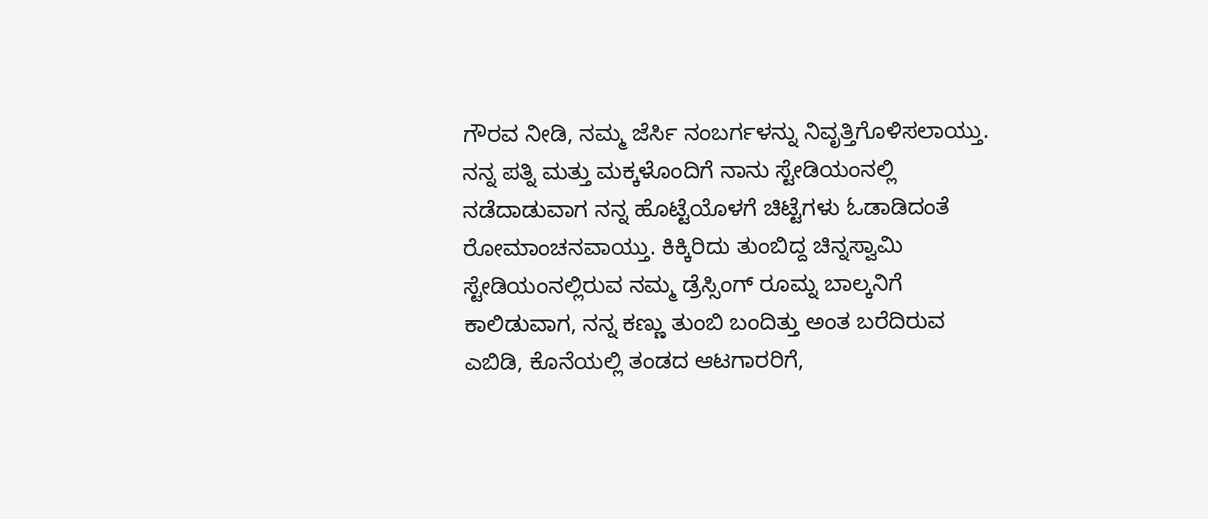ಗೌರವ ನೀಡಿ, ನಮ್ಮ ಜೆರ್ಸಿ ನಂಬರ್ಗಳನ್ನು ನಿವೃತ್ತಿಗೊಳಿಸಲಾಯ್ತು. ನನ್ನ ಪತ್ನಿ ಮತ್ತು ಮಕ್ಕಳೊಂದಿಗೆ ನಾನು ಸ್ಟೇಡಿಯಂನಲ್ಲಿ ನಡೆದಾಡುವಾಗ ನನ್ನ ಹೊಟ್ಟೆಯೊಳಗೆ ಚಿಟ್ಟೆಗಳು ಓಡಾಡಿದಂತೆ ರೋಮಾಂಚನವಾಯ್ತು. ಕಿಕ್ಕಿರಿದು ತುಂಬಿದ್ದ ಚಿನ್ನಸ್ವಾಮಿ ಸ್ಟೇಡಿಯಂನಲ್ಲಿರುವ ನಮ್ಮ ಡ್ರೆಸ್ಸಿಂಗ್ ರೂಮ್ನ ಬಾಲ್ಕನಿಗೆ ಕಾಲಿಡುವಾಗ, ನನ್ನ ಕಣ್ಣು ತುಂಬಿ ಬಂದಿತ್ತು ಅಂತ ಬರೆದಿರುವ ಎಬಿಡಿ, ಕೊನೆಯಲ್ಲಿ ತಂಡದ ಆಟಗಾರರಿಗೆ,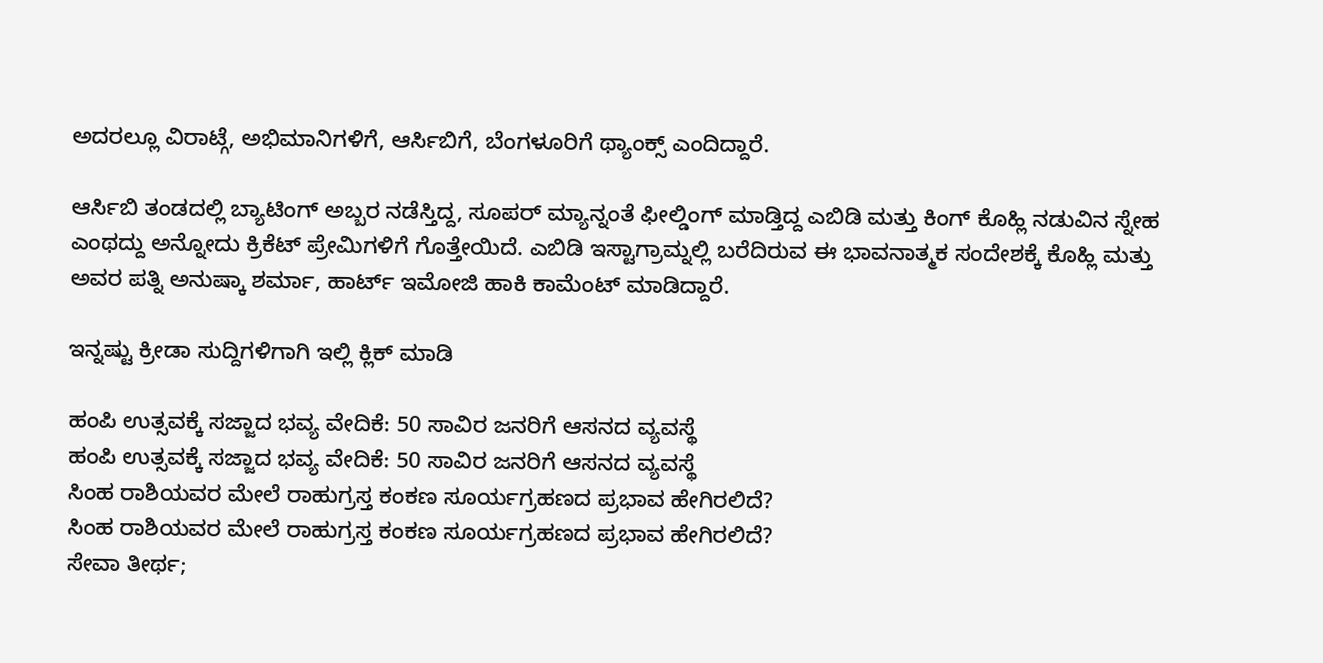ಅದರಲ್ಲೂ ವಿರಾಟ್ಗೆ, ಅಭಿಮಾನಿಗಳಿಗೆ, ಆರ್ಸಿಬಿಗೆ, ಬೆಂಗಳೂರಿಗೆ ಥ್ಯಾಂಕ್ಸ್ ಎಂದಿದ್ದಾರೆ.

ಆರ್ಸಿಬಿ ತಂಡದಲ್ಲಿ ಬ್ಯಾಟಿಂಗ್ ಅಬ್ಬರ ನಡೆಸ್ತಿದ್ದ, ಸೂಪರ್ ಮ್ಯಾನ್ನಂತೆ ಫೀಲ್ಡಿಂಗ್ ಮಾಡ್ತಿದ್ದ ಎಬಿಡಿ ಮತ್ತು ಕಿಂಗ್ ಕೊಹ್ಲಿ ನಡುವಿನ ಸ್ನೇಹ ಎಂಥದ್ದು ಅನ್ನೋದು ಕ್ರಿಕೆಟ್ ಪ್ರೇಮಿಗಳಿಗೆ ಗೊತ್ತೇಯಿದೆ. ಎಬಿಡಿ ಇಸ್ಟಾಗ್ರಾಮ್ನಲ್ಲಿ ಬರೆದಿರುವ ಈ ಭಾವನಾತ್ಮಕ ಸಂದೇಶಕ್ಕೆ ಕೊಹ್ಲಿ ಮತ್ತು ಅವರ ಪತ್ನಿ ಅನುಷ್ಕಾ ಶರ್ಮಾ, ಹಾರ್ಟ್ ಇಮೋಜಿ ಹಾಕಿ ಕಾಮೆಂಟ್ ಮಾಡಿದ್ದಾರೆ.

ಇನ್ನಷ್ಟು ಕ್ರೀಡಾ ಸುದ್ದಿಗಳಿಗಾಗಿ ಇಲ್ಲಿ ಕ್ಲಿಕ್ ಮಾಡಿ

ಹಂಪಿ ಉತ್ಸವಕ್ಕೆ ಸಜ್ಜಾದ ಭವ್ಯ ವೇದಿಕೆ: 50 ಸಾವಿರ ಜನರಿಗೆ ಆಸನದ ವ್ಯವಸ್ಥೆ
ಹಂಪಿ ಉತ್ಸವಕ್ಕೆ ಸಜ್ಜಾದ ಭವ್ಯ ವೇದಿಕೆ: 50 ಸಾವಿರ ಜನರಿಗೆ ಆಸನದ ವ್ಯವಸ್ಥೆ
ಸಿಂಹ ರಾಶಿಯವರ ಮೇಲೆ ರಾಹುಗ್ರಸ್ತ ಕಂಕಣ ಸೂರ್ಯಗ್ರಹಣದ ಪ್ರಭಾವ ಹೇಗಿರಲಿದೆ?
ಸಿಂಹ ರಾಶಿಯವರ ಮೇಲೆ ರಾಹುಗ್ರಸ್ತ ಕಂಕಣ ಸೂರ್ಯಗ್ರಹಣದ ಪ್ರಭಾವ ಹೇಗಿರಲಿದೆ?
ಸೇವಾ ತೀರ್ಥ;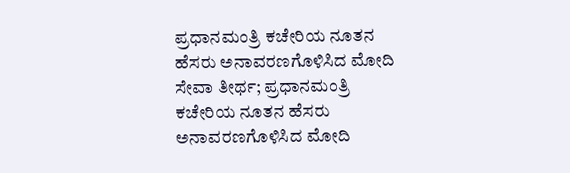ಪ್ರಧಾನಮಂತ್ರಿ ಕಚೇರಿಯ ನೂತನ ಹೆಸರು ಅನಾವರಣಗೊಳಿಸಿದ ಮೋದಿ
ಸೇವಾ ತೀರ್ಥ; ಪ್ರಧಾನಮಂತ್ರಿ ಕಚೇರಿಯ ನೂತನ ಹೆಸರು ಅನಾವರಣಗೊಳಿಸಿದ ಮೋದಿ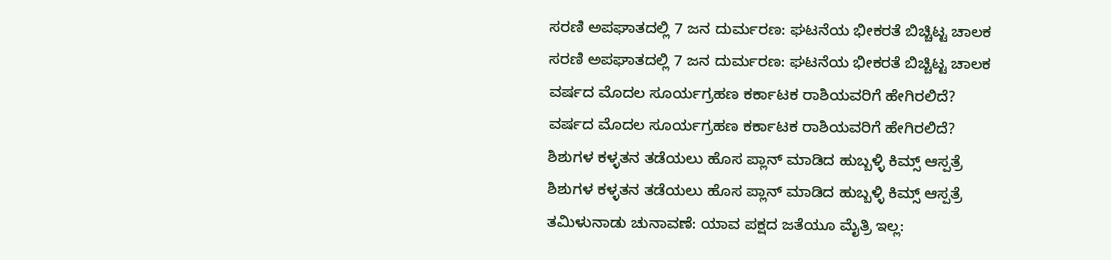ಸರಣಿ ಅಪಘಾತದಲ್ಲಿ 7 ಜನ ದುರ್ಮರಣ: ಘಟನೆಯ ಭೀಕರತೆ ಬಿಚ್ಚಿಟ್ಟ ಚಾಲಕ
ಸರಣಿ ಅಪಘಾತದಲ್ಲಿ 7 ಜನ ದುರ್ಮರಣ: ಘಟನೆಯ ಭೀಕರತೆ ಬಿಚ್ಚಿಟ್ಟ ಚಾಲಕ
ವರ್ಷದ ಮೊದಲ ಸೂರ್ಯಗ್ರಹಣ ಕರ್ಕಾಟಕ ರಾಶಿಯವರಿಗೆ ಹೇಗಿರಲಿದೆ?
ವರ್ಷದ ಮೊದಲ ಸೂರ್ಯಗ್ರಹಣ ಕರ್ಕಾಟಕ ರಾಶಿಯವರಿಗೆ ಹೇಗಿರಲಿದೆ?
ಶಿಶುಗಳ ಕಳ್ಳತನ ತಡೆಯಲು ಹೊಸ ಪ್ಲಾನ್ ಮಾಡಿದ ಹುಬ್ಬಳ್ಳಿ ಕಿಮ್ಸ್ ಆಸ್ಪತ್ರೆ
ಶಿಶುಗಳ ಕಳ್ಳತನ ತಡೆಯಲು ಹೊಸ ಪ್ಲಾನ್ ಮಾಡಿದ ಹುಬ್ಬಳ್ಳಿ ಕಿಮ್ಸ್ ಆಸ್ಪತ್ರೆ
ತಮಿಳುನಾಡು ಚುನಾವಣೆ: ಯಾವ ಪಕ್ಷದ ಜತೆಯೂ ಮೈತ್ರಿ ಇಲ್ಲ: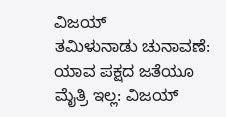ವಿಜಯ್
ತಮಿಳುನಾಡು ಚುನಾವಣೆ: ಯಾವ ಪಕ್ಷದ ಜತೆಯೂ ಮೈತ್ರಿ ಇಲ್ಲ: ವಿಜಯ್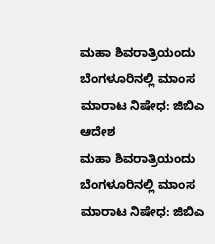ಮಹಾ ಶಿವರಾತ್ರಿಯಂದು ಬೆಂಗಳೂರಿನಲ್ಲಿ ಮಾಂಸ ಮಾರಾಟ ನಿಷೇಧ: ಜಿಬಿಎ ಆದೇಶ
ಮಹಾ ಶಿವರಾತ್ರಿಯಂದು ಬೆಂಗಳೂರಿನಲ್ಲಿ ಮಾಂಸ ಮಾರಾಟ ನಿಷೇಧ: ಜಿಬಿಎ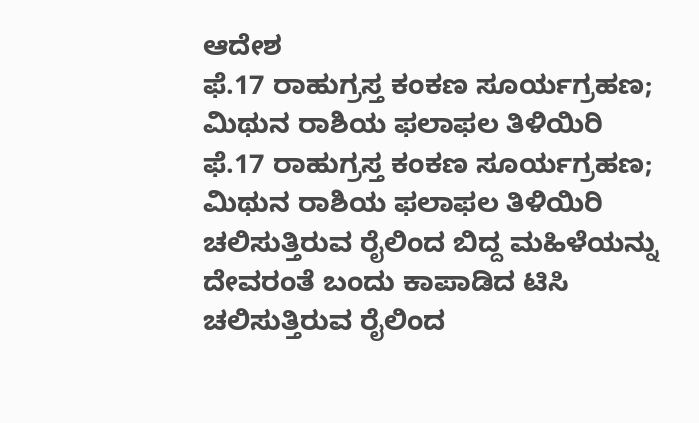ಆದೇಶ
ಫೆ.17 ರಾಹುಗ್ರಸ್ತ ಕಂಕಣ ಸೂರ್ಯಗ್ರಹಣ; ಮಿಥುನ ರಾಶಿಯ ಫಲಾಫಲ ತಿಳಿಯಿರಿ
ಫೆ.17 ರಾಹುಗ್ರಸ್ತ ಕಂಕಣ ಸೂರ್ಯಗ್ರಹಣ; ಮಿಥುನ ರಾಶಿಯ ಫಲಾಫಲ ತಿಳಿಯಿರಿ
ಚಲಿಸುತ್ತಿರುವ ರೈಲಿಂದ ಬಿದ್ದ ಮಹಿಳೆಯನ್ನು ದೇವರಂತೆ ಬಂದು ಕಾಪಾಡಿದ ಟಿಸಿ
ಚಲಿಸುತ್ತಿರುವ ರೈಲಿಂದ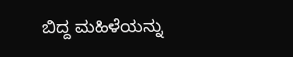ಬಿದ್ದ ಮಹಿಳೆಯನ್ನು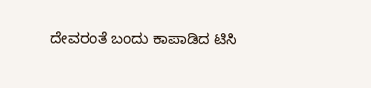ದೇವರಂತೆ ಬಂದು ಕಾಪಾಡಿದ ಟಿಸಿ